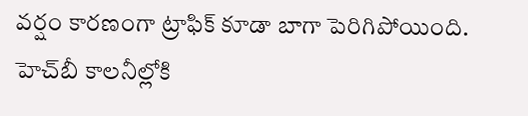వర్షం కారణంగా ట్రాఫిక్ కూడా బాగా పెరిగిపోయింది. హెచ్‌బీ కాలనీల్లోకి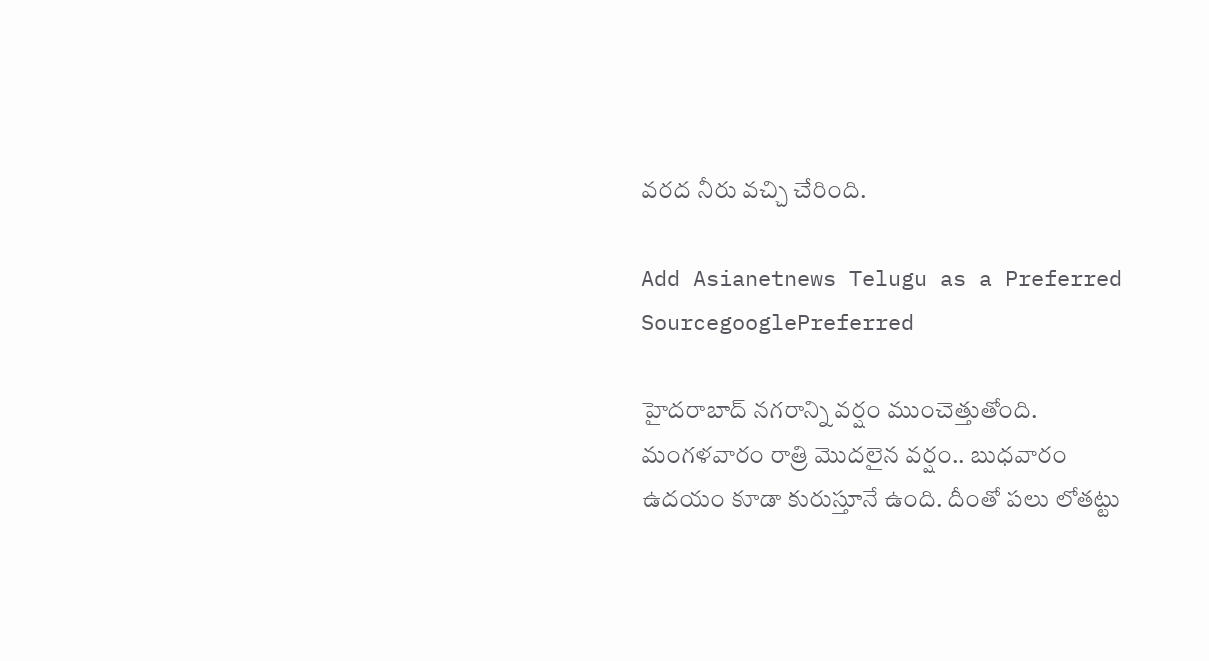వరద నీరు వచ్చి చేరింది.

Add Asianetnews Telugu as a Preferred SourcegooglePreferred

హైదరాబాద్ నగరాన్ని వర్షం ముంచెత్తుతోంది. మంగళవారం రాత్రి మొదలైన వర్షం.. బుధవారం ఉదయం కూడా కురుస్తూనే ఉంది. దీంతో పలు లోతట్టు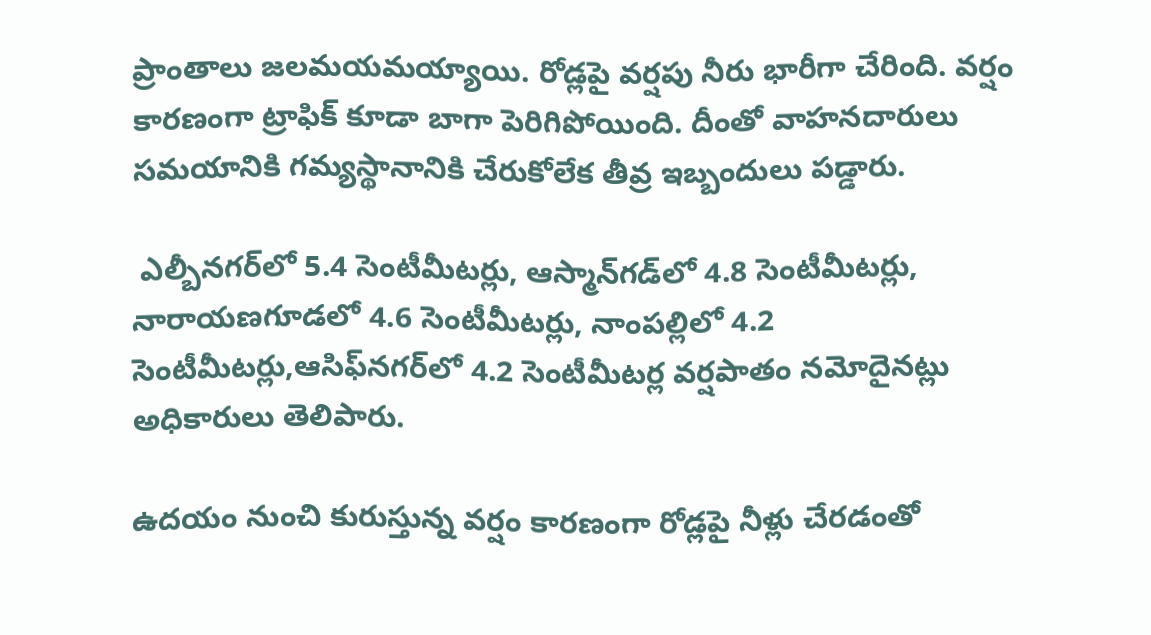ప్రాంతాలు జలమయమయ్యాయి. రోడ్లపై వర్షపు నీరు భారీగా చేరింది. వర్షం కారణంగా ట్రాఫిక్ కూడా బాగా పెరిగిపోయింది. దీంతో వాహనదారులు సమయానికి గమ్యస్థానానికి చేరుకోలేక తీవ్ర ఇబ్బందులు పడ్డారు.

 ఎల్బీనగర్‌లో 5.4 సెంటీమీటర్లు, ఆస్మాన్‌గడ్‌లో 4.8 సెంటీమీటర్లు, నారాయణగూడలో 4.6 సెంటీమీటర్లు, నాంపల్లిలో 4.2 సెంటీమీటర్లు,ఆసిఫ్‌నగర్‌లో 4.2 సెంటీమీటర్ల వర్షపాతం నమోదైనట్లు అధికారులు తెలిపారు.

ఉదయం నుంచి కురుస్తున్న వర్షం కారణంగా రోడ్లపై నీళ్లు చేరడంతో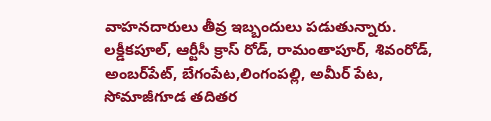వాహనదారులు తీవ్ర ఇబ్బందులు పడుతున్నారు. లక్డీకపూల్‌, ఆర్టీసీ క్రాస్‌ రోడ్‌, రామంతాపూర్‌, శివంరోడ్‌, అంబర్‌పేట్‌, బేగంపేట,లింగంపల్లి, అమీర్ పేట, సోమాజీగూడ తదితర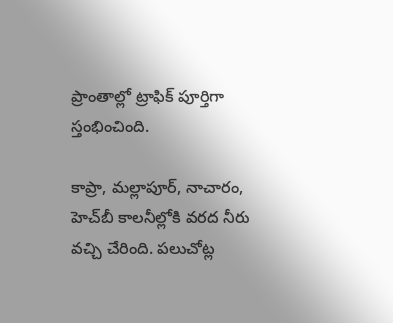ప్రాంతాల్లో ట్రాఫిక్‌ పూర్తిగా స్తంభించింది.

కాప్రా, మల్లాపూర్‌, నాచారం, హెచ్‌బీ కాలనీల్లోకి వరద నీరు వచ్చి చేరింది. పలుచోట్ల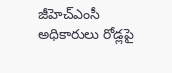జీహెచ్‌ఎంసీ అధికారులు రోడ్లపై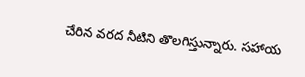చేరిన వరద నీటిని తొలగిస్తున్నారు. సహాయ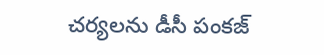చర్యలను డీసీ పంకజ్‌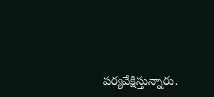పర్యవేక్షిస్తున్నారు.